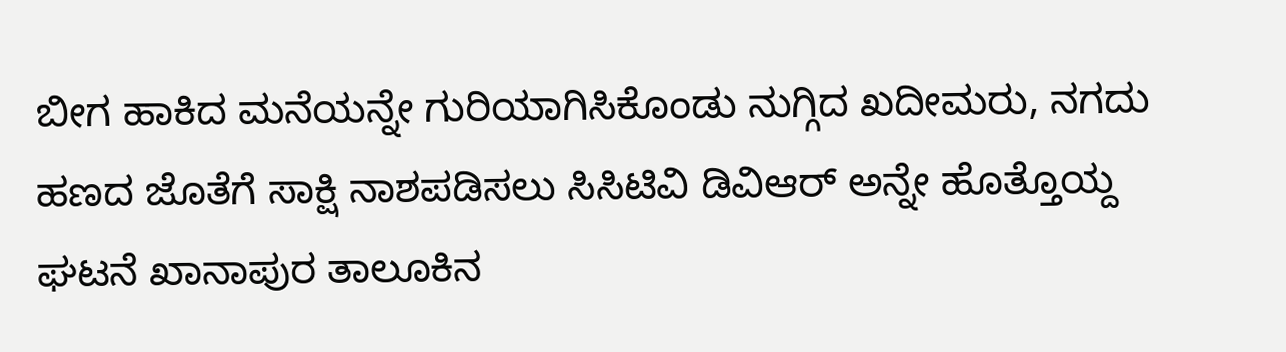ಬೀಗ ಹಾಕಿದ ಮನೆಯನ್ನೇ ಗುರಿಯಾಗಿಸಿಕೊಂಡು ನುಗ್ಗಿದ ಖದೀಮರು, ನಗದು ಹಣದ ಜೊತೆಗೆ ಸಾಕ್ಷಿ ನಾಶಪಡಿಸಲು ಸಿಸಿಟಿವಿ ಡಿವಿಆರ್ ಅನ್ನೇ ಹೊತ್ತೊಯ್ದ ಘಟನೆ ಖಾನಾಪುರ ತಾಲೂಕಿನ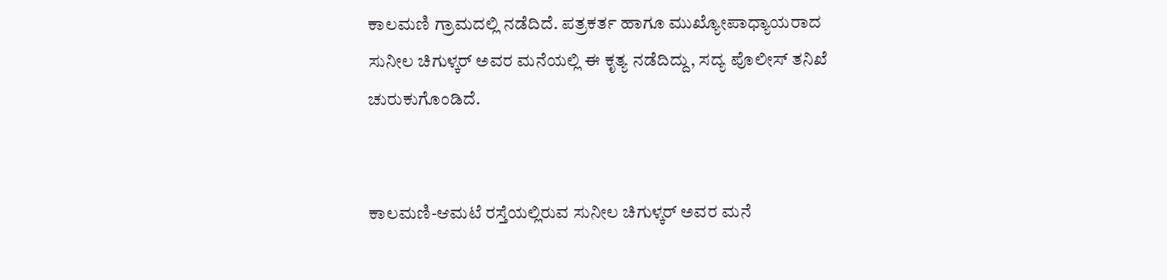ಕಾಲಮಣಿ ಗ್ರಾಮದಲ್ಲಿ ನಡೆದಿದೆ. ಪತ್ರಕರ್ತ ಹಾಗೂ ಮುಖ್ಯೋಪಾಧ್ಯಾಯರಾದ ಸುನೀಲ ಚಿಗುಳ್ಕರ್ ಅವರ ಮನೆಯಲ್ಲಿ ಈ ಕೃತ್ಯ ನಡೆದಿದ್ದು, ಸದ್ಯ ಪೊಲೀಸ್ ತನಿಖೆ ಚುರುಕುಗೊಂಡಿದೆ.


ಕಾಲಮಣಿ-ಆಮಟೆ ರಸ್ತೆಯಲ್ಲಿರುವ ಸುನೀಲ ಚಿಗುಳ್ಕರ್ ಅವರ ಮನೆ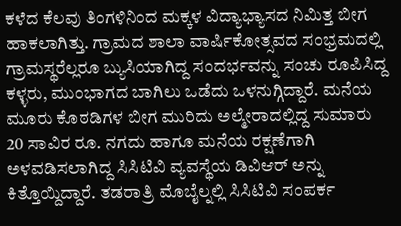ಕಳೆದ ಕೆಲವು ತಿಂಗಳಿನಿಂದ ಮಕ್ಕಳ ವಿದ್ಯಾಭ್ಯಾಸದ ನಿಮಿತ್ತ ಬೀಗ ಹಾಕಲಾಗಿತ್ತು. ಗ್ರಾಮದ ಶಾಲಾ ವಾರ್ಷಿಕೋತ್ಸವದ ಸಂಭ್ರಮದಲ್ಲಿ ಗ್ರಾಮಸ್ಥರೆಲ್ಲರೂ ಬ್ಯುಸಿಯಾಗಿದ್ದ ಸಂದರ್ಭವನ್ನು ಸಂಚು ರೂಪಿಸಿದ್ದ ಕಳ್ಳರು, ಮುಂಭಾಗದ ಬಾಗಿಲು ಒಡೆದು ಒಳನುಗ್ಗಿದ್ದಾರೆ. ಮನೆಯ ಮೂರು ಕೊಠಡಿಗಳ ಬೀಗ ಮುರಿದು ಅಲ್ಮೇರಾದಲ್ಲಿದ್ದ ಸುಮಾರು 20 ಸಾವಿರ ರೂ. ನಗದು ಹಾಗೂ ಮನೆಯ ರಕ್ಷಣೆಗಾಗಿ ಅಳವಡಿಸಲಾಗಿದ್ದ ಸಿಸಿಟಿವಿ ವ್ಯವಸ್ಥೆಯ ಡಿವಿಆರ್ ಅನ್ನು ಕಿತ್ತೊಯ್ದಿದ್ದಾರೆ. ತಡರಾತ್ರಿ ಮೊಬೈಲ್ನಲ್ಲಿ ಸಿಸಿಟಿವಿ ಸಂಪರ್ಕ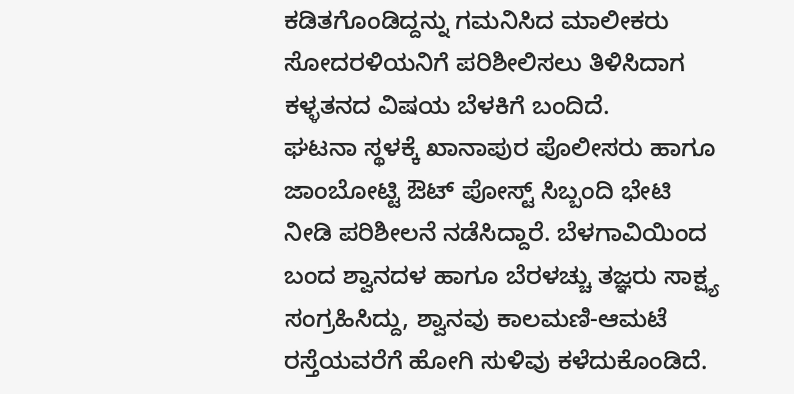ಕಡಿತಗೊಂಡಿದ್ದನ್ನು ಗಮನಿಸಿದ ಮಾಲೀಕರು ಸೋದರಳಿಯನಿಗೆ ಪರಿಶೀಲಿಸಲು ತಿಳಿಸಿದಾಗ ಕಳ್ಳತನದ ವಿಷಯ ಬೆಳಕಿಗೆ ಬಂದಿದೆ.
ಘಟನಾ ಸ್ಥಳಕ್ಕೆ ಖಾನಾಪುರ ಪೊಲೀಸರು ಹಾಗೂ ಜಾಂಬೋಟ್ಟಿ ಔಟ್ ಪೋಸ್ಟ್ ಸಿಬ್ಬಂದಿ ಭೇಟಿ ನೀಡಿ ಪರಿಶೀಲನೆ ನಡೆಸಿದ್ದಾರೆ. ಬೆಳಗಾವಿಯಿಂದ ಬಂದ ಶ್ವಾನದಳ ಹಾಗೂ ಬೆರಳಚ್ಚು ತಜ್ಞರು ಸಾಕ್ಷ್ಯ ಸಂಗ್ರಹಿಸಿದ್ದು, ಶ್ವಾನವು ಕಾಲಮಣಿ-ಆಮಟೆ ರಸ್ತೆಯವರೆಗೆ ಹೋಗಿ ಸುಳಿವು ಕಳೆದುಕೊಂಡಿದೆ.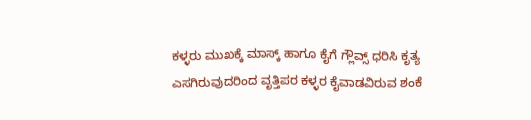ಕಳ್ಳರು ಮುಖಕ್ಕೆ ಮಾಸ್ಕ್ ಹಾಗೂ ಕೈಗೆ ಗ್ಲೌವ್ಸ್ ಧರಿಸಿ ಕೃತ್ಯ ಎಸಗಿರುವುದರಿಂದ ವೃತ್ತಿಪರ ಕಳ್ಳರ ಕೈವಾಡವಿರುವ ಶಂಕೆ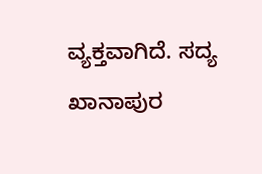ವ್ಯಕ್ತವಾಗಿದೆ. ಸದ್ಯ ಖಾನಾಪುರ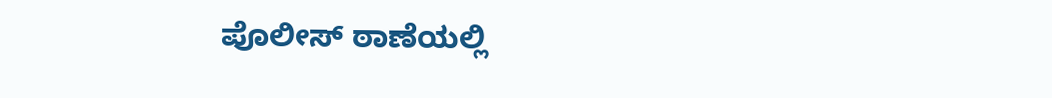ಪೊಲೀಸ್ ಠಾಣೆಯಲ್ಲಿ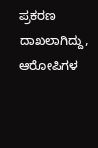ಪ್ರಕರಣ ದಾಖಲಾಗಿದ್ದು, ಆರೋಪಿಗಳ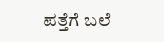ಪತ್ತೆಗೆ ಬಲೆ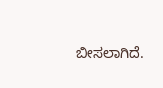ಬೀಸಲಾಗಿದೆ.